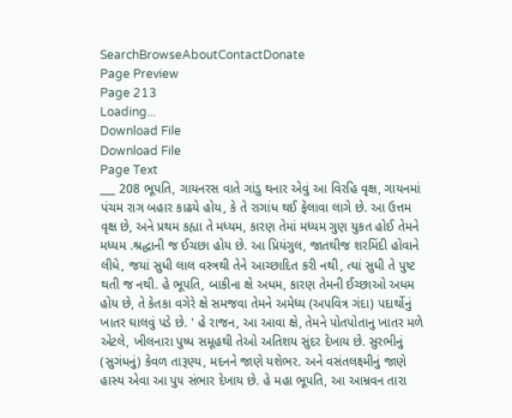SearchBrowseAboutContactDonate
Page Preview
Page 213
Loading...
Download File
Download File
Page Text
___ 208 ભૂપતિ, ગાયનરસ વાતે ગાંડુ થનાર એવું આ વિરહિ વૃક્ષ, ગાયનમાં પંચમ રાગ બહાર કાઢયે હોય, કે તે રાગાંધ થઈ ફેલાવા લાગે છે. આ ઉત્તમ વૃક્ષ છે, અને પ્રથમ કહ્યા તે મધ્યમ, કારણ તેમાં મધ્યમ ગુણ યુકત હોઈ તેમને મધ્યમ .શ્રદ્ધાની જ ઈચછા હોય છે. આ પ્રિયંગુલ, જાતથીજ શરમિંદી હોવાને લીધે, જયાં સુધી લાલ વસ્ત્રથી તેને આચ્છાદિત કરી નથી, ત્યાં સુધી તે પુષ્ટ થતી જ નથી. હે ભૂપતિ, બાકીના ક્ષે અધમ, કારણ તેમની ઈચ્છાઓ અધમ હોય છે, તે કેતકા વગેરે ક્ષે સમજવા તેમને અમેધ્ય (અપવિત્ર ગંદા) પદાર્થોનું ખાતર ઘાલવું પડે છે. ' હે રાજન, આ આવા ક્ષે, તેમને પોતપોતાનુ ખાતર મળે એટલે, ખીલનારા પુષ્પ સમૂહથી તેઓ અતિશય સુંદર દેખાય છે. સુરભીનું (સુગંધનું) કેવળ તારૂણ્ય, મદનને જાણે યશેભર. અને વસંતલક્ષ્મીનું જાણે હાસ્ય એવા આ પુ૫ સંભાર દેખાય છે. હે મહા ભૂપતિ, આ આમ્રવન તારા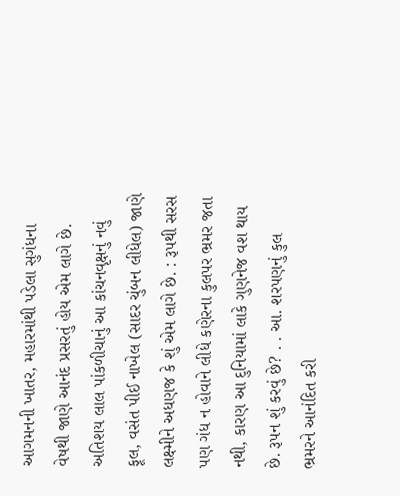આગમનની ખાતર, મહારમાંથી પડેલા સુગંધના વેષથી જાણે આનંદ પ્રસરતું હોય એમ લાગે છે. અતિશય લાલ પાંકળીચાનું આ કાંચનવૃક્ષનું નવું ફૂલ, વસંત પીઈ નાખેલ (સાદર ચુંબન લીધેલ) જાણે લક્ષ્મીને અધણજ કે શું એમ લાગે છે. : રૂપથી સરસ પણ ગંધ ન હોવાને લીધે કણેરના કુલપર ભ્રમર જતા નથી, કારણ આ દુનિયામાં લાકે ગુણનેજ વશ થાય છે. રૂપન શું કરવું છે? . . આ. શરપણનું કુલ ભ્રમરને આનંદિત કરી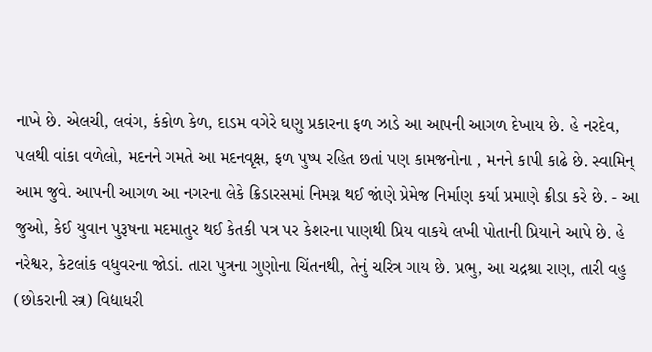નાખે છે. એલચી, લવંગ, કંકોળ કેળ, દાડમ વગેરે ઘણુ પ્રકારના ફળ ઝાડે આ આપની આગળ દેખાય છે. હે નરદેવ, ૫લથી વાંકા વળેલો, મદનને ગમતે આ મદનવૃક્ષ, ફળ પુષ્પ રહિત છતાં પણ કામજનોના , મનને કાપી કાઢે છે. સ્વામિન્ આમ જુવે. આપની આગળ આ નગરના લેકે ક્રિડારસમાં નિમગ્ન થઈ જાંણે પ્રેમેજ નિર્માણ કર્યા પ્રમાણે ક્રીડા કરે છે. - આ જુઓ, કેઈ યુવાન પુરૂષના મદમાતુર થઈ કેતકી પત્ર પર કેશરના પાણથી પ્રિય વાકયે લખી પોતાની પ્રિયાને આપે છે. હે નરેશ્વર, કેટલાંક વધુવરના જોડાં. તારા પુત્રના ગુણોના ચિંતનથી, તેનું ચરિત્ર ગાય છે. પ્રભુ, આ ચદ્રશ્રા રાણ, તારી વહુ (છોકરાની સ્ત્ર) વિદ્યાધરી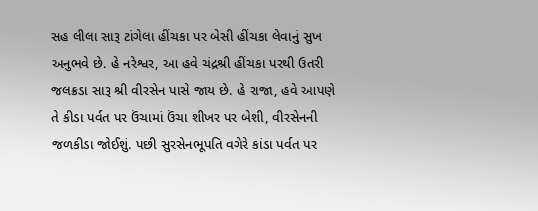સહ લીલા સારૂ ટાંગેલા હીંચકા પર બેસી હીંચકા લેવાનું સુખ અનુભવે છે. હે નરેશ્વર, આ હવે ચંદ્રશ્રી હીંચકા પરથી ઉતરી જલક્રડા સારૂ શ્રી વીરસેન પાસે જાય છે. હે રાજા, હવે આપણે તે કીડા પર્વત પર ઉંચામાં ઉંચા શીખર પર બેશી, વીરસેનની જળકીડા જોઈશું. પછી સુરસેનભૂપતિ વગેરે કાંડા પર્વત પર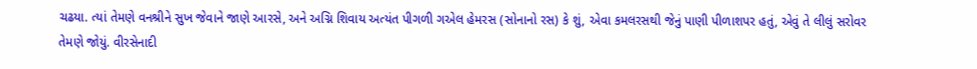ચઢયા. ત્યાં તેમણે વનશ્રીને સુખ જેવાને જાણે આરસે, અને અગ્નિ શિવાય અત્યંત પીગળી ગએલ હેમરસ (સોનાનો રસ) કે શું, એવા કમલરસથી જેનું પાણી પીળાશપર હતું, એવું તે લીલું સરોવર તેમણે જોયું. વીરસેનાદી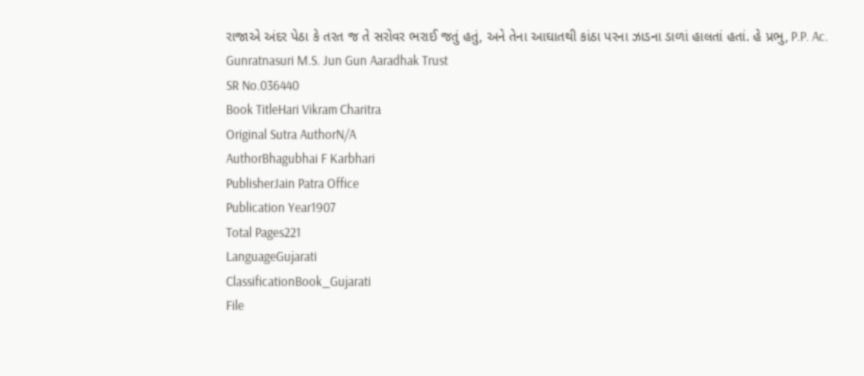રાજાએ અંદર પેઠા કે તરત જ તે સરોવર ભરાઈ જતું હતું, અને તેના આઘાતથી કાંઠા પરના ઝાડના ડાળાં હાલતાં હતાં. હે પ્રભુ, P.P. Ac. Gunratnasuri M.S. Jun Gun Aaradhak Trust
SR No.036440
Book TitleHari Vikram Charitra
Original Sutra AuthorN/A
AuthorBhagubhai F Karbhari
PublisherJain Patra Office
Publication Year1907
Total Pages221
LanguageGujarati
ClassificationBook_Gujarati
File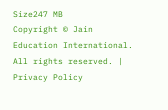Size247 MB
Copyright © Jain Education International. All rights reserved. | Privacy Policy